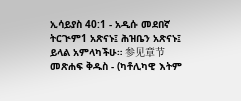ኢሳይያስ 40:1 - አዲሱ መደበኛ ትርጒም1 አጽናኑ፤ ሕዝቤን አጽናኑ፤ ይላል አምላካችሁ። 参见章节መጽሐፍ ቅዱስ - (ካቶሊካዊ እትም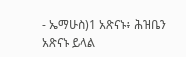- ኤማሁስ)1 አጽናኑ፥ ሕዝቤን አጽናኑ ይላል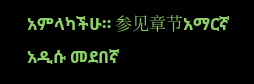አምላካችሁ። 参见章节አማርኛ አዲሱ መደበኛ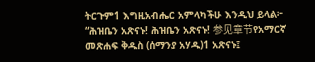ትርጉም1 እግዚአብሔር አምላካችሁ እንዲህ ይላል፦ “ሕዝቤን አጽናኑ! ሕዝቤን አጽናኑ! 参见章节የአማርኛ መጽሐፍ ቅዱስ (ሰማንያ አሃዱ)1 አጽናኑ፤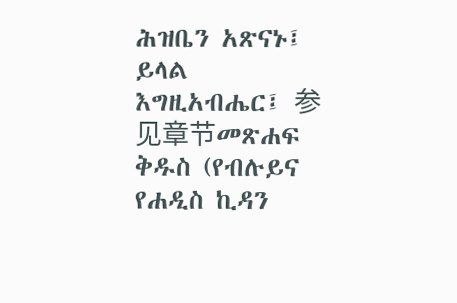ሕዝቤን አጽናኑ፤ ይላል እግዚአብሔር፤ 参见章节መጽሐፍ ቅዱስ (የብሉይና የሐዲስ ኪዳን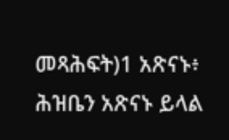መጻሕፍት)1 አጽናኑ፥ ሕዝቤን አጽናኑ ይላል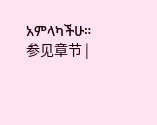አምላካችሁ። 参见章节 |